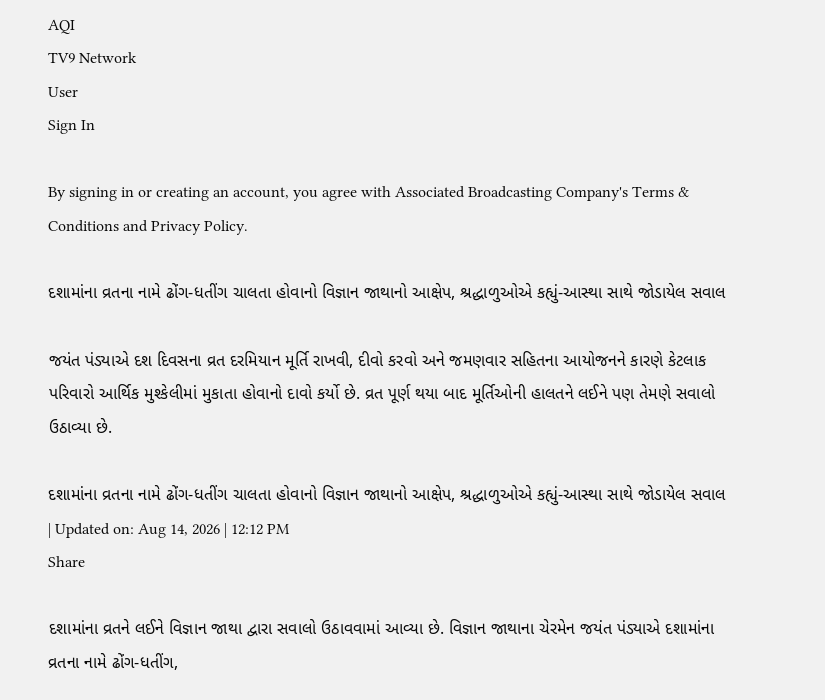AQI
TV9 Network
User
Sign In

By signing in or creating an account, you agree with Associated Broadcasting Company's Terms & Conditions and Privacy Policy.

દશામાંના વ્રતના નામે ઢોંગ-ધતીંગ ચાલતા હોવાનો વિજ્ઞાન જાથાનો આક્ષેપ, શ્રદ્ધાળુઓએ કહ્યું-આસ્થા સાથે જોડાયેલ સવાલ

જયંત પંડ્યાએ દશ દિવસના વ્રત દરમિયાન મૂર્તિ રાખવી, દીવો કરવો અને જમણવાર સહિતના આયોજનને કારણે કેટલાક પરિવારો આર્થિક મુશ્કેલીમાં મુકાતા હોવાનો દાવો કર્યો છે. વ્રત પૂર્ણ થયા બાદ મૂર્તિઓની હાલતને લઈને પણ તેમણે સવાલો ઉઠાવ્યા છે.

દશામાંના વ્રતના નામે ઢોંગ-ધતીંગ ચાલતા હોવાનો વિજ્ઞાન જાથાનો આક્ષેપ, શ્રદ્ધાળુઓએ કહ્યું-આસ્થા સાથે જોડાયેલ સવાલ
| Updated on: Aug 14, 2026 | 12:12 PM
Share

દશામાંના વ્રતને લઈને વિજ્ઞાન જાથા દ્વારા સવાલો ઉઠાવવામાં આવ્યા છે. વિજ્ઞાન જાથાના ચેરમેન જયંત પંડ્યાએ દશામાંના વ્રતના નામે ઢોંગ-ધતીંગ,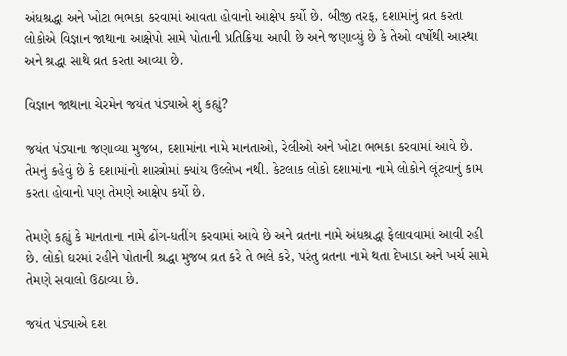અંધશ્રદ્ધા અને ખોટા ભભકા કરવામાં આવતા હોવાનો આક્ષેપ કર્યો છે. બીજી તરફ, દશામાંનું વ્રત કરતા લોકોએ વિજ્ઞાન જાથાના આક્ષેપો સામે પોતાની પ્રતિક્રિયા આપી છે અને જણાવ્યું છે કે તેઓ વર્ષોથી આસ્થા અને શ્રદ્ધા સાથે વ્રત કરતા આવ્યા છે.

વિજ્ઞાન જાથાના ચેરમેન જયંત પંડ્યાએ શું કહ્યું?

જયંત પંડ્યાના જણાવ્યા મુજબ, દશામાંના નામે માનતાઓ, રેલીઓ અને ખોટા ભભકા કરવામાં આવે છે. તેમનું કહેવું છે કે દશામાંનો શાસ્ત્રોમાં ક્યાંય ઉલ્લેખ નથી. કેટલાક લોકો દશામાંના નામે લોકોને લૂંટવાનું કામ કરતા હોવાનો પણ તેમણે આક્ષેપ કર્યો છે.

તેમણે કહ્યું કે માનતાના નામે ઢોંગ-ધતીંગ કરવામાં આવે છે અને વ્રતના નામે અંધશ્રદ્ધા ફેલાવવામાં આવી રહી છે. લોકો ઘરમાં રહીને પોતાની શ્રદ્ધા મુજબ વ્રત કરે તે ભલે કરે, પરંતુ વ્રતના નામે થતા દેખાડા અને ખર્ચ સામે તેમણે સવાલો ઉઠાવ્યા છે.

જયંત પંડ્યાએ દશ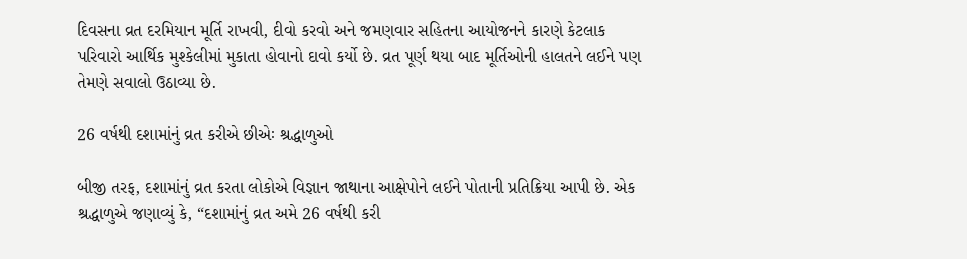દિવસના વ્રત દરમિયાન મૂર્તિ રાખવી, દીવો કરવો અને જમણવાર સહિતના આયોજનને કારણે કેટલાક પરિવારો આર્થિક મુશ્કેલીમાં મુકાતા હોવાનો દાવો કર્યો છે. વ્રત પૂર્ણ થયા બાદ મૂર્તિઓની હાલતને લઈને પણ તેમણે સવાલો ઉઠાવ્યા છે.

26 વર્ષથી દશામાંનું વ્રત કરીએ છીએઃ શ્રદ્ધાળુઓ

બીજી તરફ, દશામાંનું વ્રત કરતા લોકોએ વિજ્ઞાન જાથાના આક્ષેપોને લઈને પોતાની પ્રતિક્રિયા આપી છે. એક શ્રદ્ધાળુએ જણાવ્યું કે, “દશામાંનું વ્રત અમે 26 વર્ષથી કરી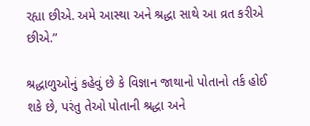રહ્યા છીએ. અમે આસ્થા અને શ્રદ્ધા સાથે આ વ્રત કરીએ છીએ.”

શ્રદ્ધાળુઓનું કહેવું છે કે વિજ્ઞાન જાથાનો પોતાનો તર્ક હોઈ શકે છે, પરંતુ તેઓ પોતાની શ્રદ્ધા અને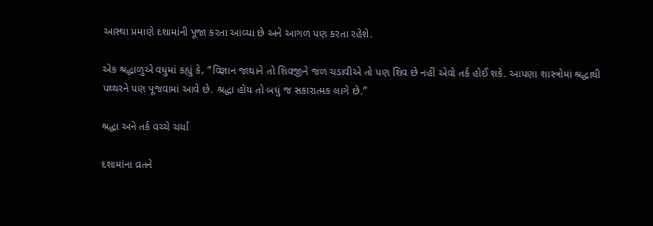આસ્થા પ્રમાણે દશામાંની પૂજા કરતા આવ્યા છે અને આગળ પણ કરતા રહેશે.

એક શ્રદ્ધાળુએ વધુમાં કહ્યું કે, “વિજ્ઞાન જાથાને તો શિવજીને જળ ચડાવીએ તો પણ શિવ છે નહીં એવો તર્ક હોઈ શકે. આપણા શાસ્ત્રોમાં શ્રદ્ધાથી પથ્થરને પણ પૂજવામાં આવે છે. શ્રદ્ધા હોય તો બધું જ સકારાત્મક લાગે છે.”

શ્રદ્ધા અને તર્ક વચ્ચે ચર્ચા

દશામાંના વ્રતને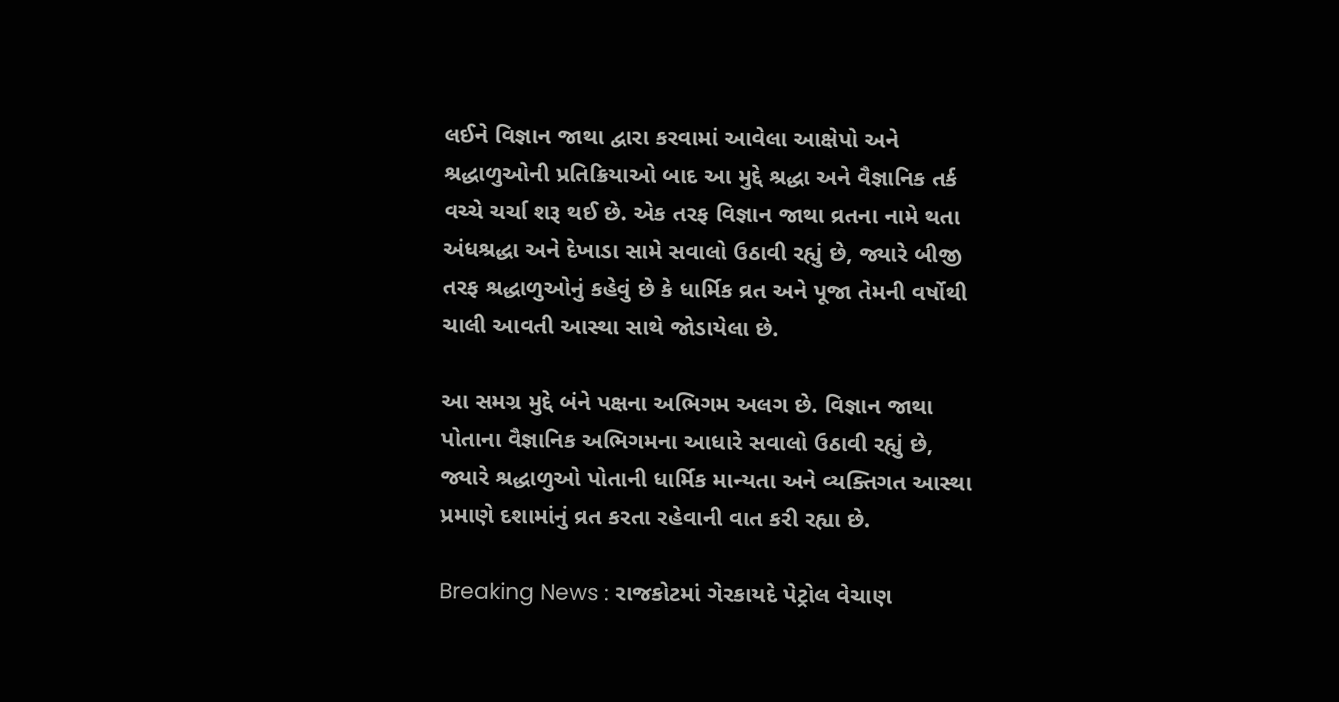લઈને વિજ્ઞાન જાથા દ્વારા કરવામાં આવેલા આક્ષેપો અને શ્રદ્ધાળુઓની પ્રતિક્રિયાઓ બાદ આ મુદ્દે શ્રદ્ધા અને વૈજ્ઞાનિક તર્ક વચ્ચે ચર્ચા શરૂ થઈ છે. એક તરફ વિજ્ઞાન જાથા વ્રતના નામે થતા અંધશ્રદ્ધા અને દેખાડા સામે સવાલો ઉઠાવી રહ્યું છે, જ્યારે બીજી તરફ શ્રદ્ધાળુઓનું કહેવું છે કે ધાર્મિક વ્રત અને પૂજા તેમની વર્ષોથી ચાલી આવતી આસ્થા સાથે જોડાયેલા છે.

આ સમગ્ર મુદ્દે બંને પક્ષના અભિગમ અલગ છે. વિજ્ઞાન જાથા પોતાના વૈજ્ઞાનિક અભિગમના આધારે સવાલો ઉઠાવી રહ્યું છે, જ્યારે શ્રદ્ધાળુઓ પોતાની ધાર્મિક માન્યતા અને વ્યક્તિગત આસ્થા પ્રમાણે દશામાંનું વ્રત કરતા રહેવાની વાત કરી રહ્યા છે.

Breaking News : રાજકોટમાં ગેરકાયદે પેટ્રોલ વેચાણ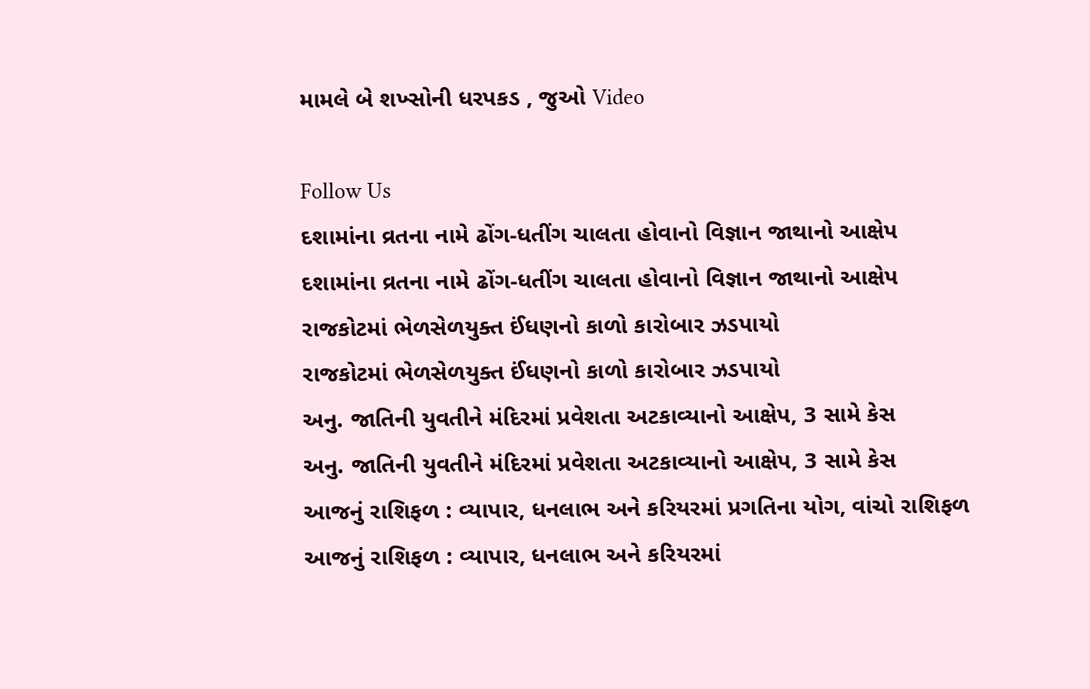મામલે બે શખ્સોની ધરપકડ , જુઓ Video

Follow Us
દશામાંના વ્રતના નામે ઢોંગ-ધતીંગ ચાલતા હોવાનો વિજ્ઞાન જાથાનો આક્ષેપ
દશામાંના વ્રતના નામે ઢોંગ-ધતીંગ ચાલતા હોવાનો વિજ્ઞાન જાથાનો આક્ષેપ
રાજકોટમાં ભેળસેળયુક્ત ઈંધણનો કાળો કારોબાર ઝડપાયો
રાજકોટમાં ભેળસેળયુક્ત ઈંધણનો કાળો કારોબાર ઝડપાયો
અનુ. જાતિની યુવતીને મંદિરમાં પ્રવેશતા અટકાવ્યાનો આક્ષેપ, 3 સામે કેસ
અનુ. જાતિની યુવતીને મંદિરમાં પ્રવેશતા અટકાવ્યાનો આક્ષેપ, 3 સામે કેસ
આજનું રાશિફળ : વ્યાપાર, ધનલાભ અને કરિયરમાં પ્રગતિના યોગ, વાંચો રાશિફળ
આજનું રાશિફળ : વ્યાપાર, ધનલાભ અને કરિયરમાં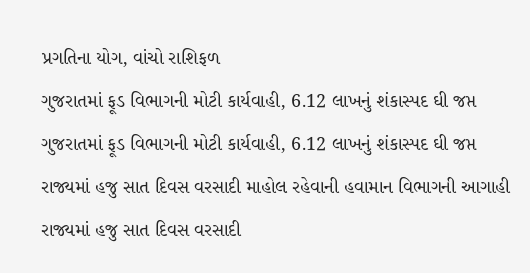પ્રગતિના યોગ, વાંચો રાશિફળ
ગુજરાતમાં ફૂડ વિભાગની મોટી કાર્યવાહી, 6.12 લાખનું શંકાસ્પદ ઘી જપ્ત
ગુજરાતમાં ફૂડ વિભાગની મોટી કાર્યવાહી, 6.12 લાખનું શંકાસ્પદ ઘી જપ્ત
રાજ્યમાં હજુ સાત દિવસ વરસાદી માહોલ રહેવાની હવામાન વિભાગની આગાહી
રાજ્યમાં હજુ સાત દિવસ વરસાદી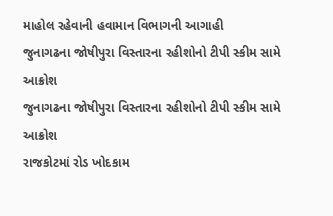માહોલ રહેવાની હવામાન વિભાગની આગાહી
જુનાગઢના જોષીપુરા વિસ્તારના રહીશોનો ટીપી સ્કીમ સામે આક્રોશ
જુનાગઢના જોષીપુરા વિસ્તારના રહીશોનો ટીપી સ્કીમ સામે આક્રોશ
રાજકોટમાં રોડ ખોદકામ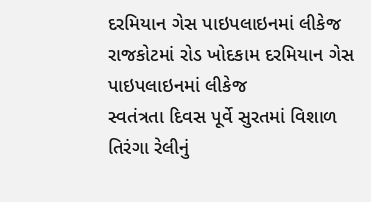દરમિયાન ગેસ પાઇપલાઇનમાં લીકેજ
રાજકોટમાં રોડ ખોદકામ દરમિયાન ગેસ પાઇપલાઇનમાં લીકેજ
સ્વતંત્રતા દિવસ પૂર્વે સુરતમાં વિશાળ તિરંગા રેલીનું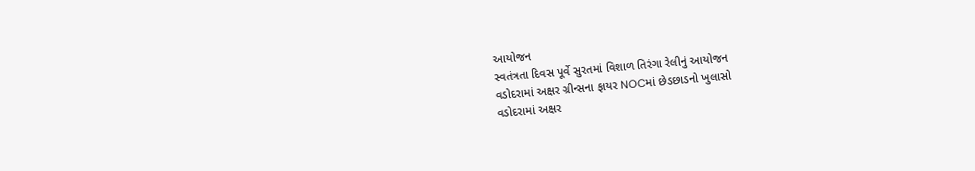આયોજન
સ્વતંત્રતા દિવસ પૂર્વે સુરતમાં વિશાળ તિરંગા રેલીનું આયોજન
વડોદરામાં અક્ષર ગ્રીન્સના ફાયર NOCમાં છેડછાડનો ખુલાસો
વડોદરામાં અક્ષર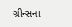ગ્રીન્સના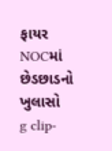ફાયર NOCમાં છેડછાડનો ખુલાસો
g clip-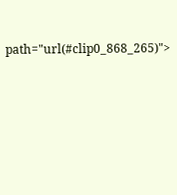path="url(#clip0_868_265)">